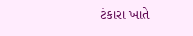ટંકારા ખાતે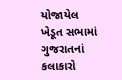યોજાયેલ ખેડૂત સભામાં ગુજરાતનાં કલાકારો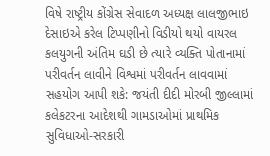વિષે રાષ્ટ્રીય કોંગ્રેસ સેવાદળ અધ્યક્ષ લાલજીભાઇ દેસાઇએ કરેલ ટિપ્પણીનો વિડીયો થયો વાયરલ કલયુગની અંતિમ ઘડી છે ત્યારે વ્યક્તિ પોતાનામાં પરીવર્તન લાવીને વિશ્વમાં પરીવર્તન લાવવામાં સહયોગ આપી શકે: જયંતી દીદી મોરબી જીલ્લામાં કલેકટરના આદેશથી ગામડાઓમાં પ્રાથમિક સુવિધાઓ-સરકારી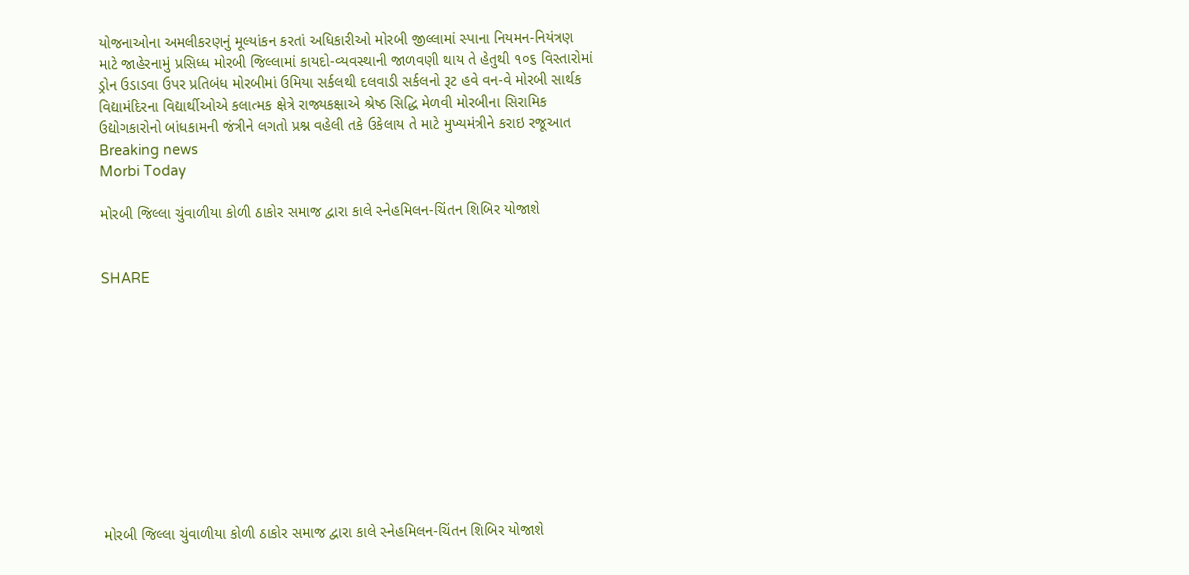યોજનાઓના અમલીકરણનું મૂલ્યાંકન કરતાં અધિકારીઓ મોરબી જીલ્લામાં સ્પાના નિયમન-નિયંત્રણ માટે જાહેરનામું પ્રસિધ્ધ મોરબી જિલ્લામાં કાયદો-વ્યવસ્થાની જાળવણી થાય તે હેતુથી ૧૦૬ વિસ્તારોમાં ડ્રોન ઉડાડવા ઉપર પ્રતિબંધ મોરબીમાં ઉમિયા સર્કલથી દલવાડી સર્કલનો રૂટ હવે વન-વે મોરબી સાર્થક વિદ્યામંદિરના વિદ્યાર્થીઓએ કલાત્મક ક્ષેત્રે રાજ્યકક્ષાએ શ્રેષ્ઠ સિદ્ધિ મેળવી મોરબીના સિરામિક ઉદ્યોગકારોનો બાંધકામની જંત્રીને લગતો પ્રશ્ન વહેલી તકે ઉકેલાય તે માટે મુખ્યમંત્રીને કરાઇ રજૂઆત
Breaking news
Morbi Today

મોરબી જિલ્લા ચુંવાળીયા કોળી ઠાકોર સમાજ દ્વારા કાલે સ્નેહમિલન-ચિંતન શિબિર યોજાશે


SHARE











મોરબી જિલ્લા ચુંવાળીયા કોળી ઠાકોર સમાજ દ્વારા કાલે સ્નેહમિલન-ચિંતન શિબિર યોજાશે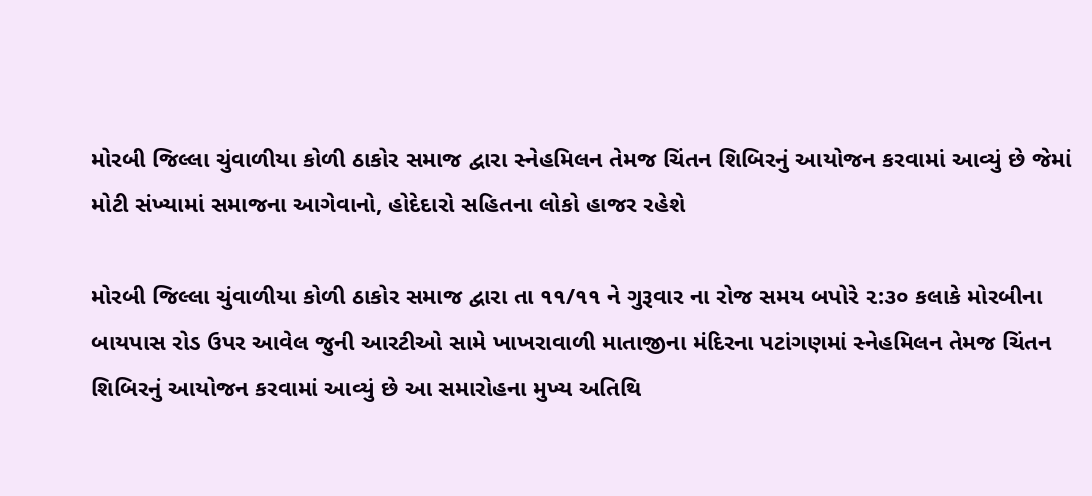મોરબી જિલ્લા ચુંવાળીયા કોળી ઠાકોર સમાજ દ્વારા સ્નેહમિલન તેમજ ચિંતન શિબિરનું આયોજન કરવામાં આવ્યું છે જેમાં મોટી સંખ્યામાં સમાજના આગેવાનો, હોદેદારો સહિતના લોકો હાજર રહેશે

મોરબી જિલ્લા ચુંવાળીયા કોળી ઠાકોર સમાજ દ્વારા તા ૧૧/૧૧ ને ગુરૂવાર ના રોજ સમય બપોરે ૨:૩૦ કલાકે મોરબીના બાયપાસ રોડ ઉપર આવેલ જુની આરટીઓ સામે ખાખરાવાળી માતાજીના મંદિરના પટાંગણમાં સ્નેહમિલન તેમજ ચિંતન શિબિરનું આયોજન કરવામાં આવ્યું છે આ સમારોહના મુખ્ય અતિથિ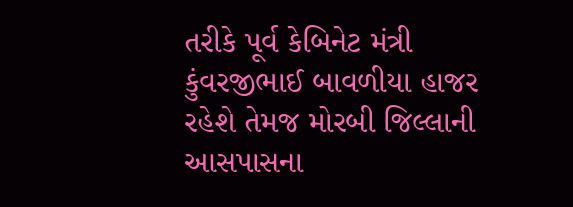તરીકે પૂર્વ કેબિનેટ મંત્રી કુંવરજીભાઈ બાવળીયા હાજર રહેશે તેમજ મોરબી જિલ્લાની આસપાસના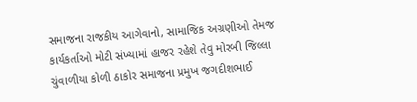સમાજના રાજકીય આગેવાનો, સામાજિક અગ્રણીઓ તેમજ કાર્યકર્તાઓ મોટી સંખ્યામાં હાજર રહેશે તેવુ મોરબી જિલ્લા ચુંવાળીયા કોળી ઠાકોર સમાજના પ્રમુખ જગદીશભાઈ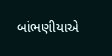બાંભણીયાએ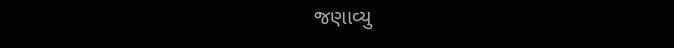જણાવ્યુ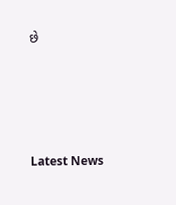છે






Latest News